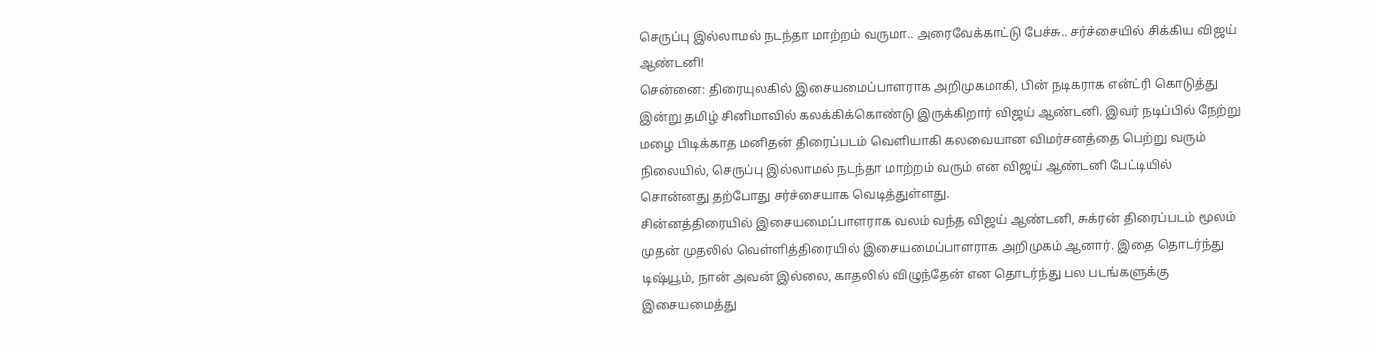செருப்பு இல்லாமல் நடந்தா மாற்றம் வருமா.. அரைவேக்காட்டு பேச்சு.. சர்ச்சையில் சிக்கிய விஜய் ஆண்டனி!
சென்னை: திரையுலகில் இசையமைப்பாளராக அறிமுகமாகி, பின் நடிகராக என்ட்ரி கொடுத்து இன்று தமிழ் சினிமாவில் கலக்கிக்கொண்டு இருக்கிறார் விஜய் ஆண்டனி. இவர் நடிப்பில் நேற்று மழை பிடிக்காத மனிதன் திரைப்படம் வெளியாகி கலவையான விமர்சனத்தை பெற்று வரும் நிலையில், செருப்பு இல்லாமல் நடந்தா மாற்றம் வரும் என விஜய் ஆண்டனி பேட்டியில் சொன்னது தற்போது சர்ச்சையாக வெடித்துள்ளது.
சின்னத்திரையில் இசையமைப்பாளராக வலம் வந்த விஜய் ஆண்டனி, சுக்ரன் திரைப்படம் மூலம் முதன் முதலில் வெள்ளித்திரையில் இசையமைப்பாளராக அறிமுகம் ஆனார். இதை தொடர்ந்து டிஷ்யூம், நான் அவன் இல்லை, காதலில் விழுந்தேன் என தொடர்ந்து பல படங்களுக்கு இசையமைத்து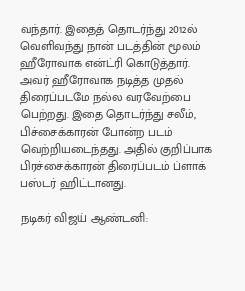வந்தார். இதைத் தொடர்ந்து 2012ல் வெளிவந்து நான் படத்தின் மூலம் ஹீரோவாக என்ட்ரி கொடுத்தார். அவர் ஹீரோவாக நடித்த முதல் திரைப்படமே நல்ல வரவேற்பை பெற்றது. இதை தொடர்ந்து சலீம், பிச்சைக்காரன் போன்ற படம் வெற்றியடைந்தது. அதில் குறிப்பாக பிரச்சைக்காரன் திரைப்படம் ப்ளாக் பஸ்டர் ஹிட்டானது.

நடிகர் விஜய் ஆண்டனி: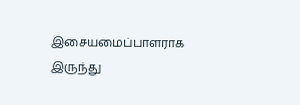இசையமைப்பாளராக இருந்து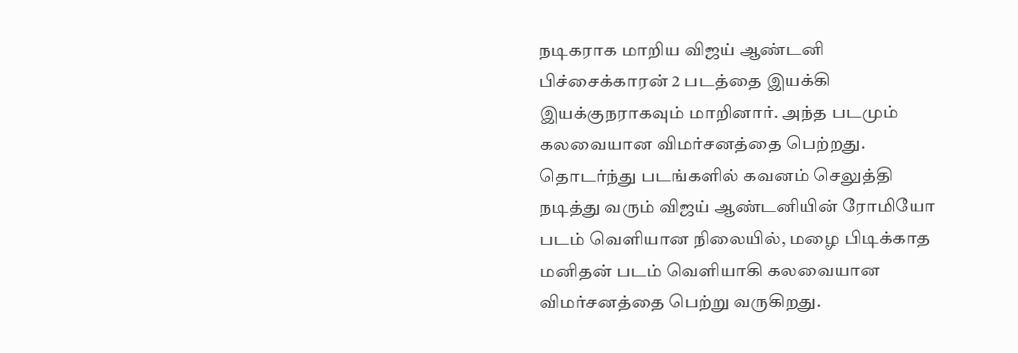நடிகராக மாறிய விஜய் ஆண்டனி பிச்சைக்காரன் 2 படத்தை இயக்கி இயக்குநராகவும் மாறினார். அந்த படமும் கலவையான விமர்சனத்தை பெற்றது. தொடர்ந்து படங்களில் கவனம் செலுத்தி நடித்து வரும் விஜய் ஆண்டனியின் ரோமியோ படம் வெளியான நிலையில், மழை பிடிக்காத மனிதன் படம் வெளியாகி கலவையான விமர்சனத்தை பெற்று வருகிறது.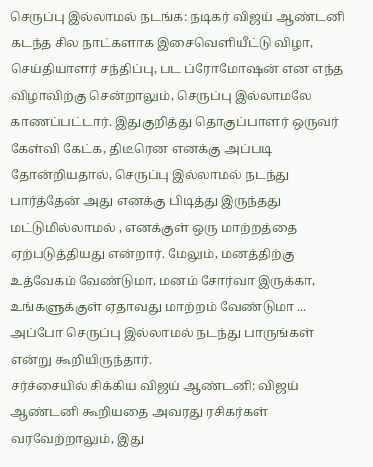செருப்பு இல்லாமல் நடங்க: நடிகர் விஜய் ஆண்டனி கடந்த சில நாட்களாக இசைவெளியீட்டு விழா, செய்தியாளர் சந்திப்பு, பட ப்ரோமோஷன் என எந்த விழாவிற்கு சென்றாலும், செருப்பு இல்லாமலே காணப்பட்டார். இதுகுறித்து தொகுப்பாளர் ஒருவர் கேள்வி கேட்க, திடீரென எனக்கு அப்படி தோன்றியதால், செருப்பு இல்லாமல் நடந்து பார்த்தேன் அது எனக்கு பிடித்து இருந்தது மட்டுமில்லாமல் , எனக்குள் ஒரு மாற்றத்தை ஏற்படுத்தியது என்றார். மேலும், மனத்திற்கு உத்வேகம் வேண்டுமா, மனம் சோர்வா இருக்கா, உங்களுக்குள் ஏதாவது மாற்றம் வேண்டுமா ... அப்போ செருப்பு இல்லாமல் நடந்து பாருங்கள் என்று கூறியிருந்தார்.
சர்ச்சையில் சிக்கிய விஜய் ஆண்டனி: விஜய் ஆண்டனி கூறியதை அவரது ரசிகர்கள் வரவேற்றாலும், இது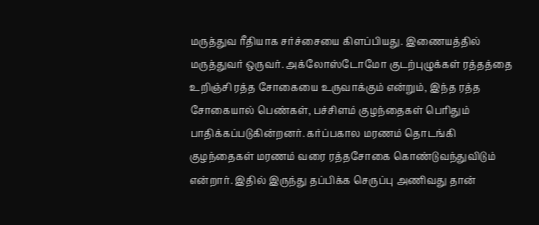மருத்துவ ரீதியாக சர்ச்சையை கிளப்பியது. இணையத்தில் மருத்துவர் ஒருவர். அக்லோஸ்டோமோ குடற்புழுக்கள் ரத்தத்தை உறிஞ்சி ரத்த சோகையை உருவாக்கும் என்றும், இந்த ரத்த சோகையால் பெண்கள், பச்சிளம் குழந்தைகள் பெரிதும் பாதிக்கப்படுகின்றனர். கர்ப்பகால மரணம் தொடங்கி குழந்தைகள் மரணம் வரை ரத்தசோகை கொண்டுவந்துவிடும் என்றார். இதில் இருந்து தப்பிக்க செருப்பு அணிவது தான்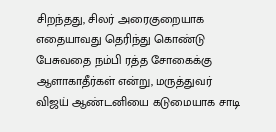சிறந்தது, சிலர் அரைகுறையாக எதையாவது தெரிந்து கொண்டு பேசுவதை நம்பி ரத்த சோகைக்கு ஆளாகாதீர்கள் என்று, மருத்துவர் விஜய் ஆண்டனியை கடுமையாக சாடி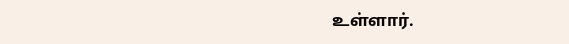உள்ளார்.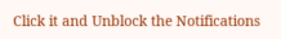Click it and Unblock the Notifications